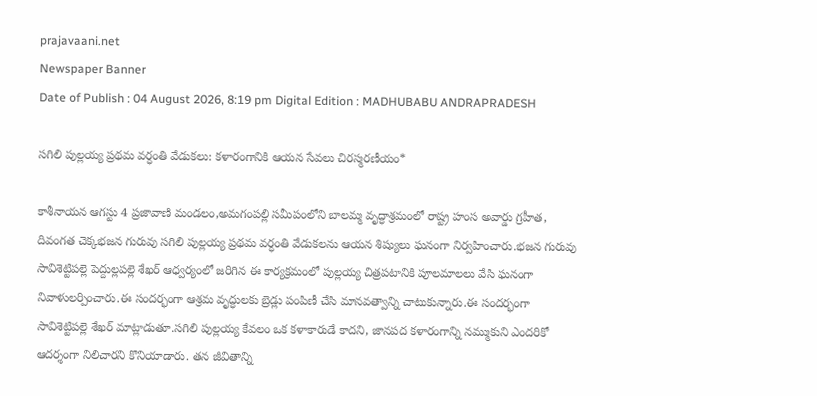prajavaani.net
Newspaper Banner
Date of Publish : 04 August 2026, 8:19 pm Digital Edition : MADHUBABU ANDRAPRADESH

సగిలి పుల్లయ్య ప్రథమ వర్ధంతి వేడుకలు: కళారంగానికి ఆయన సేవలు చిరస్మరణీయం*

కాశీనాయన ఆగస్టు 4 ప్రజావాణి మండలం,అమగంపల్లి సమీపంలోని బాలమ్మ వృద్ధాశ్రమంలో రాష్ట్ర హంస అవార్డు గ్రహీత, దివంగత చెక్కభజన గురువు సగిలి పుల్లయ్య ప్రథమ వర్ధంతి వేడుకలను ఆయన శిష్యులు ఘనంగా నిర్వహించారు.భజన గురువు సావిశెట్టిపల్లె పెద్దుల్లపల్లె శేఖర్ ఆధ్వర్యంలో జరిగిన ఈ కార్యక్రమంలో పుల్లయ్య చిత్రపటానికి పూలమాలలు వేసి ఘనంగా నివాళులర్పించారు.ఈ సందర్భంగా ఆశ్రమ వృద్ధులకు బ్రెడ్లు పంపిణీ చేసి మానవత్వాన్ని చాటుకున్నారు.ఈ సందర్భంగా సావిశెట్టిపల్లె శేఖర్ మాట్లాడుతూ.సగిలి పుల్లయ్య కేవలం ఒక కళాకారుడే కాదని, జానపద కళారంగాన్ని నమ్ముకుని ఎందరికో ఆదర్శంగా నిలిచారని కొనియాడారు. తన జీవితాన్ని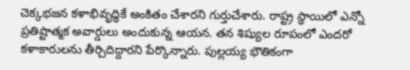చెక్కభజన కళాభివృద్ధికే అంకితం చేశారని గుర్తుచేశారు. రాష్ట్ర స్థాయిలో ఎన్నో ప్రతిష్టాత్మక అవార్డులు అందుకున్న ఆయన. తన శిష్యుల రూపంలో ఎందరో కళాకారులను తీర్చిదిద్దారని పేర్కొన్నారు. పుల్లయ్య భౌతికంగా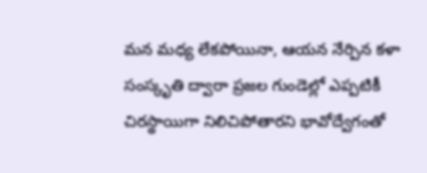మన మధ్య లేకపోయినా, ఆయన నేర్పిన కళా సంస్కృతి ద్వారా ప్రజల గుండెల్లో ఎప్పటికీ చిరస్థాయిగా నిలిచిపోతారని భావోద్వేగంతో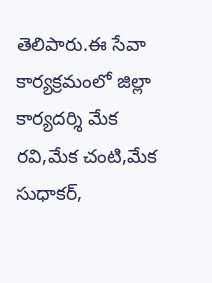తెలిపారు.ఈ సేవా కార్యక్రమంలో జిల్లా కార్యదర్శి మేక రవి,మేక చంటి,మేక సుధాకర్,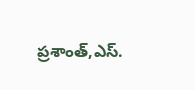ప్రశాంత్,ఎస్.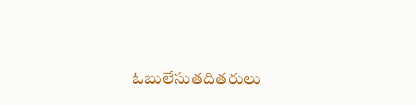ఓబులేసుతదితరులు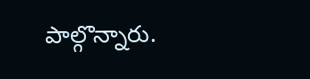పాల్గొన్నారు.